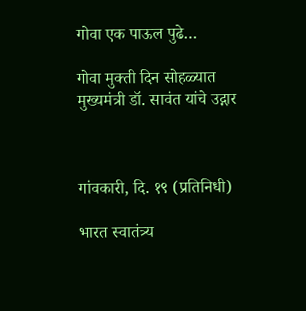गोवा एक पाऊल पुढे…

गोवा मुक्ती दिन सोहळ्यात मुख्यमंत्री डॉ. सावंत यांचे उद्गार



गांवकारी, दि. १९ (प्रतिनिधी)

भारत स्वातंत्र्य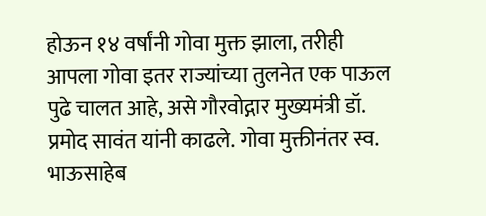होऊन १४ वर्षांनी गोवा मुक्त झाला, तरीही आपला गोवा इतर राज्यांच्या तुलनेत एक पाऊल पुढे चालत आहे, असे गौरवोद्गार मुख्यमंत्री डॉ. प्रमोद सावंत यांनी काढले. गोवा मुक्तीनंतर स्व. भाऊसाहेब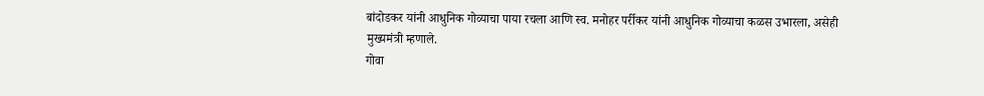बांदोडकर यांनी आधुनिक गोव्याचा पाया रचला आणि स्व. मनोहर पर्रीकर यांनी आधुनिक गोव्याचा कळस उभारला, असेही मुख्यमंत्री म्हणाले.
गोवा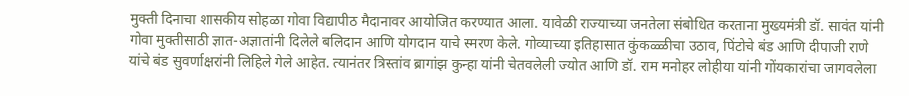मुक्ती दिनाचा शासकीय सोहळा गोवा विद्यापीठ मैदानावर आयोजित करण्यात आला. यावेळी राज्याच्या जनतेला संबोधित करताना मुख्यमंत्री डॉ. सावंत यांनी गोवा मुक्तीसाठी ज्ञात-अज्ञातांनी दिलेले बलिदान आणि योगदान याचे स्मरण केले. गोव्याच्या इतिहासात कुंकळ्ळीचा उठाव, पिंटोचे बंड आणि दीपाजी राणे यांचे बंड सुवर्णाक्षरांनी लिहिले गेले आहेत. त्यानंतर त्रिस्तांव ब्रागांझ कुन्हा यांनी चेतवलेली ज्योत आणि डॉ. राम मनोहर लोहीया यांनी गोंयकारांचा जागवलेला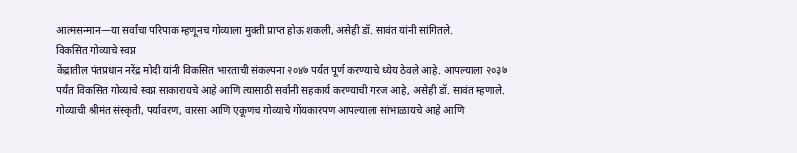आत्मसन्मान—या सर्वांचा परिपाक म्हणूनच गोव्याला मुक्ती प्राप्त होऊ शकली, असेही डॉ. सावंत यांनी सांगितले.
विकसित गोव्याचे स्वप्न
केंद्रातील पंतप्रधान नरेंद्र मोदी यांनी विकसित भारताची संकल्पना २०४७ पर्यंत पूर्ण करण्याचे ध्येय ठेवले आहे. आपल्याला २०३७ पर्यंत विकसित गोव्याचे स्वप्न साकारायचे आहे आणि त्यासाठी सर्वांनी सहकार्य करण्याची गरज आहे, असेही डॉ. सावंत म्हणाले. गोव्याची श्रीमंत संस्कृती, पर्यावरण, वारसा आणि एकूणच गोव्याचे गोंयकारपण आपल्याला सांभाळायचे आहे आणि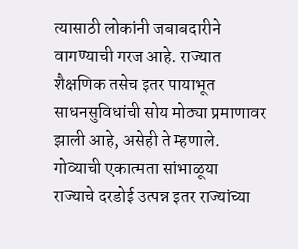त्यासाठी लोकांनी जबाबदारीने वागण्याची गरज आहे. राज्यात शैक्षणिक तसेच इतर पायाभूत साधनसुविधांची सोय मोठ्या प्रमाणावर झाली आहे, असेही ते म्हणाले.
गोव्याची एकात्मता सांभाळूया
राज्याचे दरडोई उत्पन्न इतर राज्यांच्या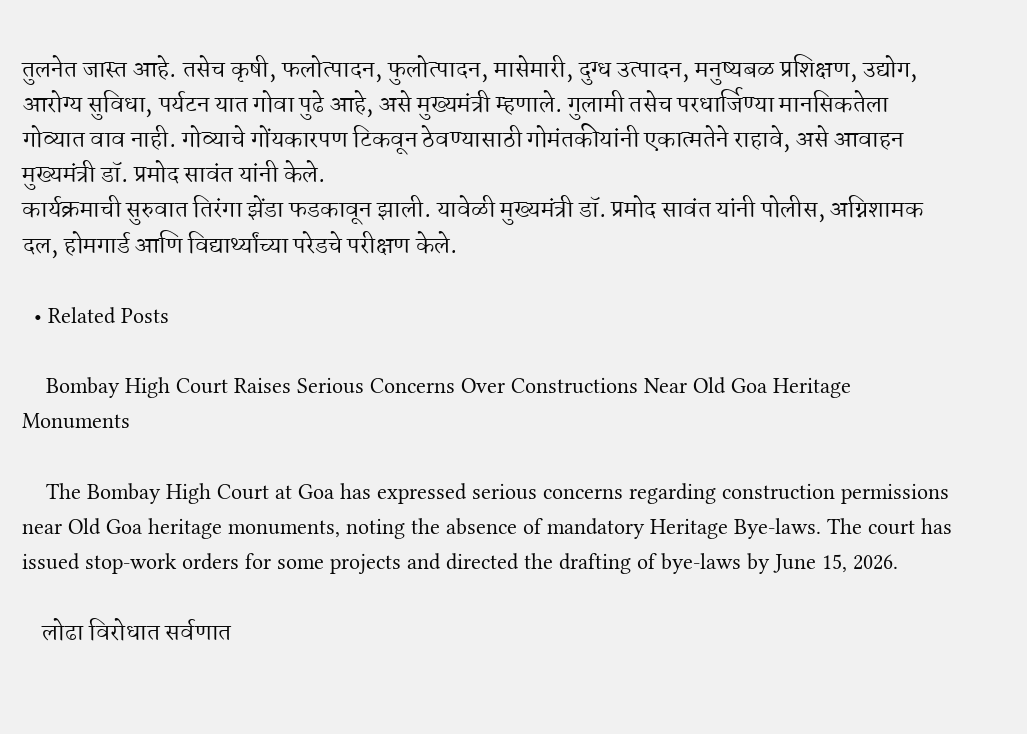तुलनेत जास्त आहे. तसेच कृषी, फलोत्पादन, फुलोत्पादन, मासेमारी, दुग्ध उत्पादन, मनुष्यबळ प्रशिक्षण, उद्योग, आरोग्य सुविधा, पर्यटन यात गोवा पुढे आहे, असे मुख्यमंत्री म्हणाले. गुलामी तसेच परधार्जिण्या मानसिकतेला गोव्यात वाव नाही. गोव्याचे गोंयकारपण टिकवून ठेवण्यासाठी गोमंतकीयांनी एकात्मतेने राहावे, असे आवाहन मुख्यमंत्री डॉ. प्रमोद सावंत यांनी केले.
कार्यक्रमाची सुरुवात तिरंगा झेंडा फडकावून झाली. यावेळी मुख्यमंत्री डॉ. प्रमोद सावंत यांनी पोलीस, अग्निशामक दल, होमगार्ड आणि विद्यार्थ्यांच्या परेडचे परीक्षण केले.

  • Related Posts

    Bombay High Court Raises Serious Concerns Over Constructions Near Old Goa Heritage Monuments

    The Bombay High Court at Goa has expressed serious concerns regarding construction permissions near Old Goa heritage monuments, noting the absence of mandatory Heritage Bye-laws. The court has issued stop-work orders for some projects and directed the drafting of bye-laws by June 15, 2026.

    लोढा विरोधात सर्वणात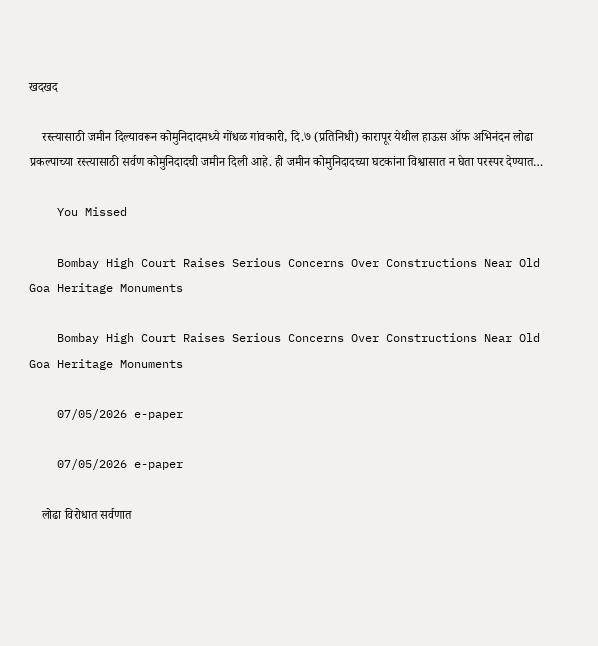खदखद

    रस्त्यासाठी जमीन दिल्यावरून कोमुनिदादमध्ये गोंधळ गांवकारी, दि.७ (प्रतिनिधी) कारापूर येथील हाऊस ऑफ अभिनंदन लोढा प्रकल्पाच्या रस्त्यासाठी सर्वण कोमुनिदादची जमीन दिली आहे. ही जमीन कोमुनिदादच्या घटकांना विश्वासात न घेता परस्पर देण्यात…

    You Missed

    Bombay High Court Raises Serious Concerns Over Constructions Near Old Goa Heritage Monuments

    Bombay High Court Raises Serious Concerns Over Constructions Near Old Goa Heritage Monuments

    07/05/2026 e-paper

    07/05/2026 e-paper

    लोढा विरोधात सर्वणात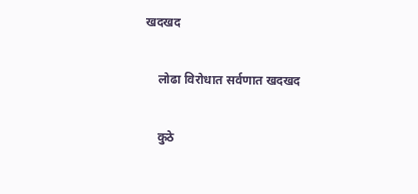खदखद

    लोढा विरोधात सर्वणात खदखद

    कुठे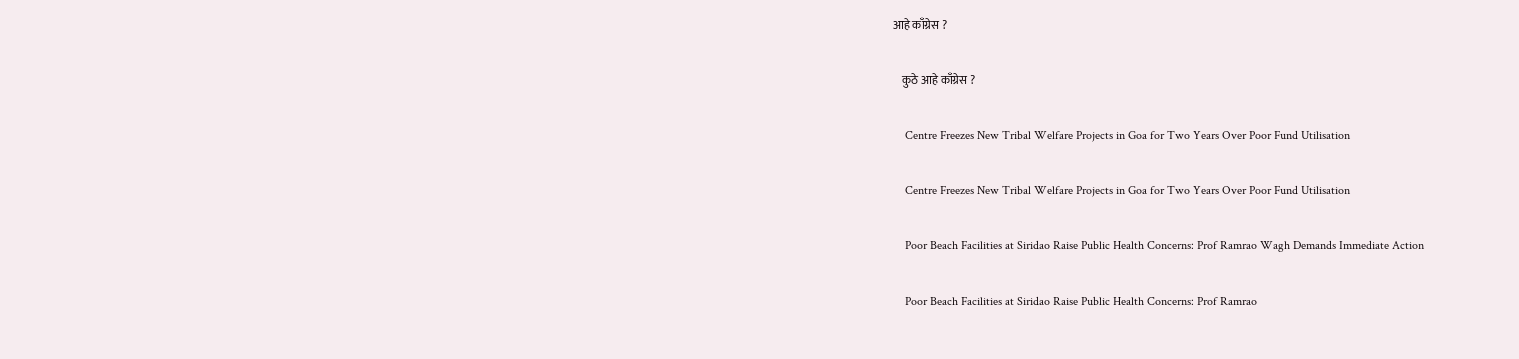आहे काँग्रेस ?

    कुठे आहे काँग्रेस ?

    Centre Freezes New Tribal Welfare Projects in Goa for Two Years Over Poor Fund Utilisation

    Centre Freezes New Tribal Welfare Projects in Goa for Two Years Over Poor Fund Utilisation

    Poor Beach Facilities at Siridao Raise Public Health Concerns: Prof Ramrao Wagh Demands Immediate Action

    Poor Beach Facilities at Siridao Raise Public Health Concerns: Prof Ramrao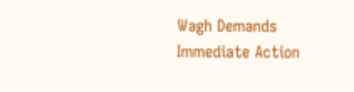Wagh Demands Immediate Action